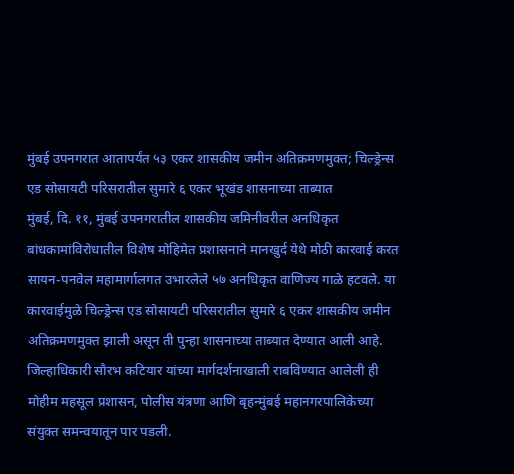मुंबई उपनगरात आतापर्यंत ५३ एकर शासकीय जमीन अतिक्रमणमुक्त; चिल्ड्रेन्स एड सोसायटी परिसरातील सुमारे ६ एकर भूखंड शासनाच्या ताब्यात
मुंबई, दि. ११, मुंबई उपनगरातील शासकीय जमिनीवरील अनधिकृत बांधकामांविरोधातील विशेष मोहिमेत प्रशासनाने मानखुर्द येथे मोठी कारवाई करत सायन-पनवेल महामार्गालगत उभारलेले ५७ अनधिकृत वाणिज्य गाळे हटवले. या कारवाईमुळे चिल्ड्रेन्स एड सोसायटी परिसरातील सुमारे ६ एकर शासकीय जमीन अतिक्रमणमुक्त झाली असून ती पुन्हा शासनाच्या ताब्यात देण्यात आली आहे.
जिल्हाधिकारी सौरभ कटियार यांच्या मार्गदर्शनाखाली राबविण्यात आलेली ही मोहीम महसूल प्रशासन, पोलीस यंत्रणा आणि बृहन्मुंबई महानगरपालिकेच्या संयुक्त समन्वयातून पार पडली.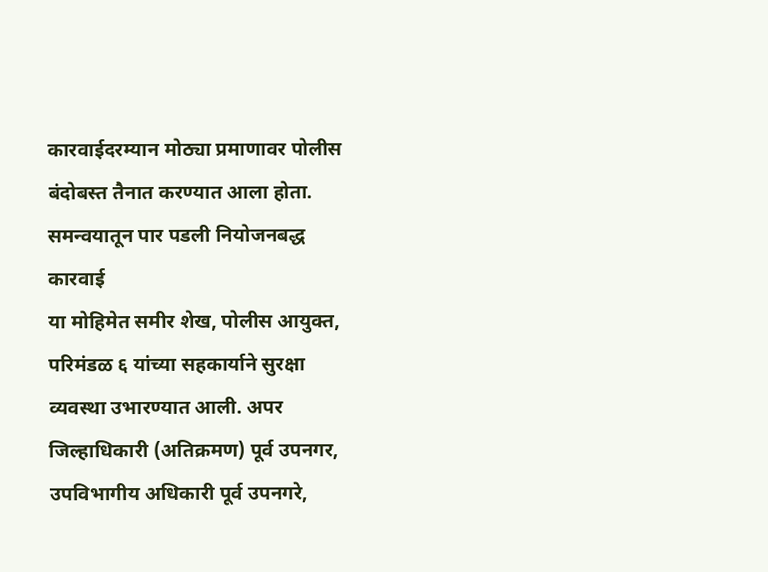कारवाईदरम्यान मोठ्या प्रमाणावर पोलीस बंदोबस्त तैनात करण्यात आला होता.
समन्वयातून पार पडली नियोजनबद्ध कारवाई
या मोहिमेत समीर शेख, पोलीस आयुक्त, परिमंडळ ६ यांच्या सहकार्याने सुरक्षा व्यवस्था उभारण्यात आली. अपर जिल्हाधिकारी (अतिक्रमण) पूर्व उपनगर, उपविभागीय अधिकारी पूर्व उपनगरे,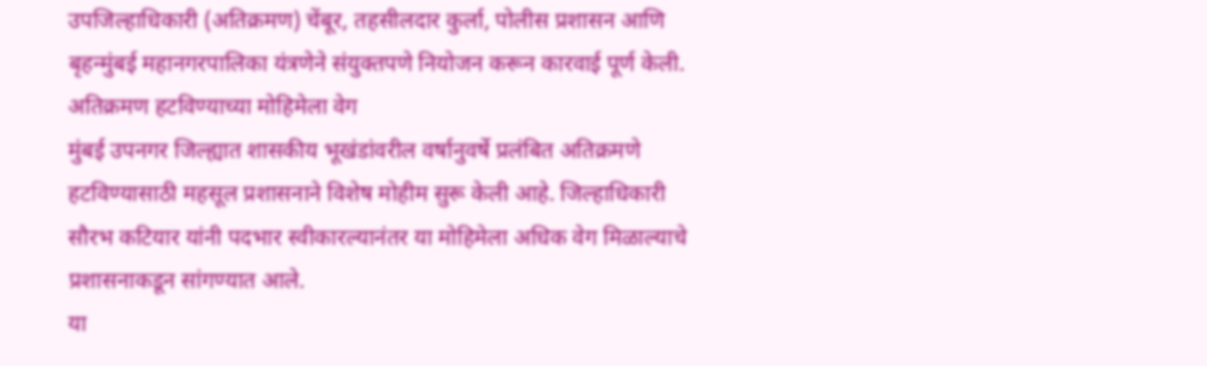उपजिल्हाधिकारी (अतिक्रमण) चेंबूर, तहसीलदार कुर्ला, पोलीस प्रशासन आणि बृहन्मुंबई महानगरपालिका यंत्रणेने संयुक्तपणे नियोजन करून कारवाई पूर्ण केली.
अतिक्रमण हटविण्याच्या मोहिमेला वेग
मुंबई उपनगर जिल्ह्यात शासकीय भूखंडांवरील वर्षानुवर्षे प्रलंबित अतिक्रमणे हटविण्यासाठी महसूल प्रशासनाने विशेष मोहीम सुरू केली आहे. जिल्हाधिकारी सौरभ कटियार यांनी पदभार स्वीकारल्यानंतर या मोहिमेला अधिक वेग मिळाल्याचे प्रशासनाकडून सांगण्यात आले.
या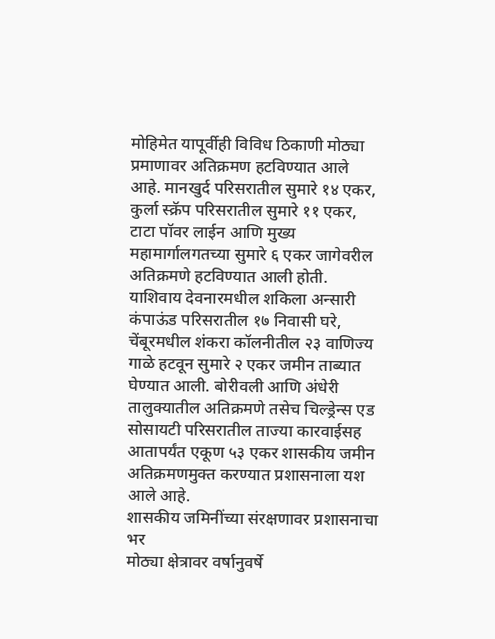मोहिमेत यापूर्वीही विविध ठिकाणी मोठ्या प्रमाणावर अतिक्रमण हटविण्यात आले आहे. मानखुर्द परिसरातील सुमारे १४ एकर, कुर्ला स्क्रॅप परिसरातील सुमारे ११ एकर, टाटा पॉवर लाईन आणि मुख्य महामार्गालगतच्या सुमारे ६ एकर जागेवरील अतिक्रमणे हटविण्यात आली होती.
याशिवाय देवनारमधील शकिला अन्सारी कंपाऊंड परिसरातील १७ निवासी घरे, चेंबूरमधील शंकरा कॉलनीतील २३ वाणिज्य गाळे हटवून सुमारे २ एकर जमीन ताब्यात घेण्यात आली. बोरीवली आणि अंधेरी तालुक्यातील अतिक्रमणे तसेच चिल्ड्रेन्स एड सोसायटी परिसरातील ताज्या कारवाईसह आतापर्यंत एकूण ५३ एकर शासकीय जमीन अतिक्रमणमुक्त करण्यात प्रशासनाला यश आले आहे.
शासकीय जमिनींच्या संरक्षणावर प्रशासनाचा भर
मोठ्या क्षेत्रावर वर्षानुवर्षे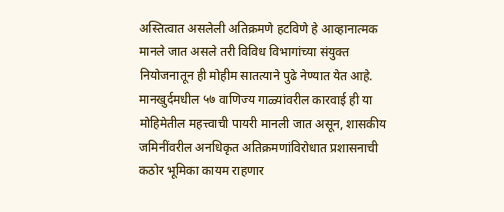अस्तित्वात असलेली अतिक्रमणे हटविणे हे आव्हानात्मक मानले जात असले तरी विविध विभागांच्या संयुक्त नियोजनातून ही मोहीम सातत्याने पुढे नेण्यात येत आहे. मानखुर्दमधील ५७ वाणिज्य गाळ्यांवरील कारवाई ही या मोहिमेतील महत्त्वाची पायरी मानली जात असून, शासकीय जमिनींवरील अनधिकृत अतिक्रमणांविरोधात प्रशासनाची कठोर भूमिका कायम राहणार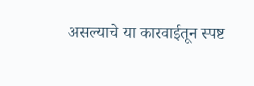असल्याचे या कारवाईतून स्पष्ट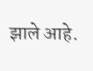झाले आहे.